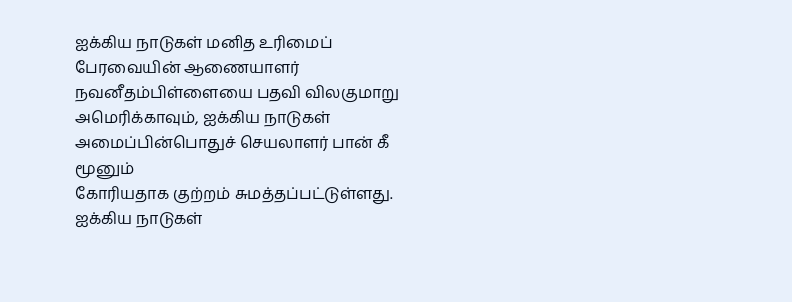ஐக்கிய நாடுகள் மனித உரிமைப் பேரவையின் ஆணையாளர் நவனீதம்பிள்ளையை பதவி விலகுமாறு அமெரிக்காவும், ஐக்கிய நாடுகள் அமைப்பின்பொதுச் செயலாளர் பான் கீ மூனும்
கோரியதாக குற்றம் சுமத்தப்பட்டுள்ளது. ஐக்கிய நாடுகள்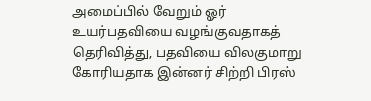அமைப்பில் வேறும் ஓர் உயர்பதவியை வழங்குவதாகத் தெரிவித்து, பதவியை விலகுமாறு கோரியதாக இன்னர் சிற்றி பிரஸ்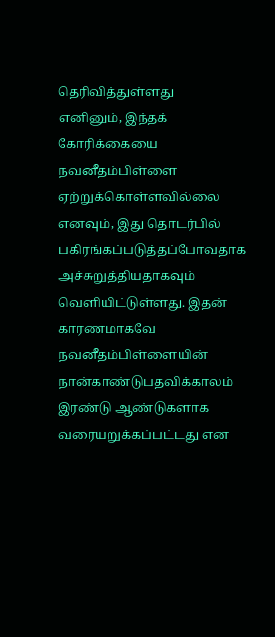தெரிவித்துள்ளது
எனினும், இந்தக் கோரிக்கையை நவனீதம்பிள்ளை ஏற்றுக்கொள்ளவில்லை எனவும், இது தொடர்பில் பகிரங்கப்படுத்தப்போவதாக அச்சுறுத்தியதாகவும் வெளியிட்டுள்ளது. இதன் காரணமாகவே நவனீதம்பிள்ளையின் நான்காண்டுபதவிக்காலம் இரண்டு ஆண்டுகளாக வரையறுக்கப்பட்டது என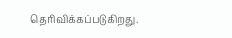தெரிவிக்கப்படுகிறது.